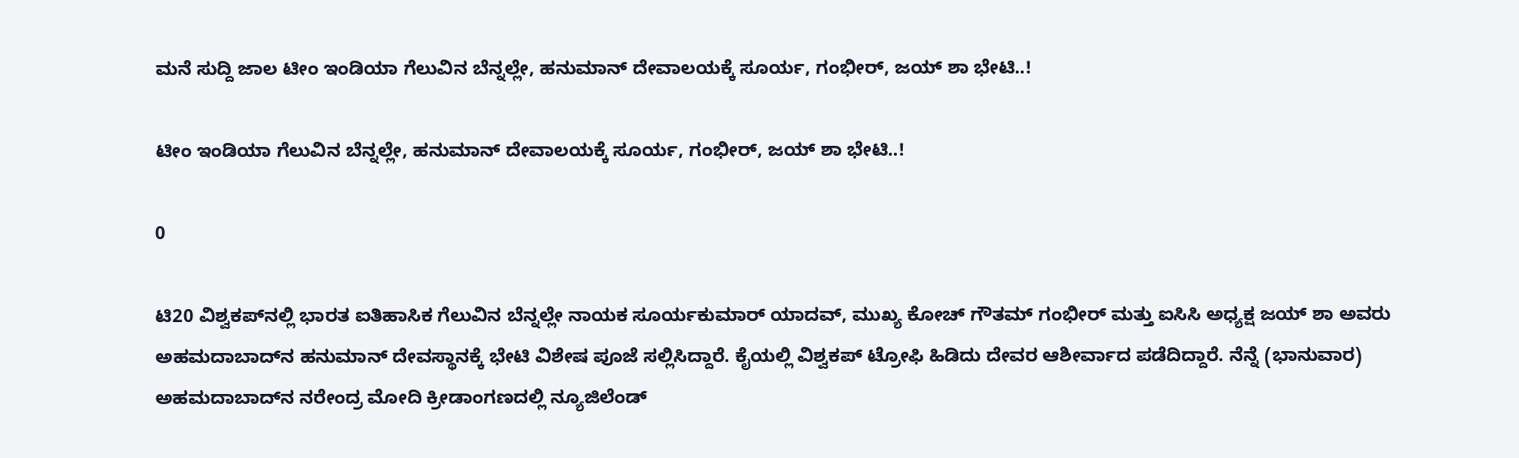ಮನೆ ಸುದ್ದಿ ಜಾಲ ಟೀಂ ಇಂಡಿಯಾ ಗೆಲುವಿನ ಬೆನ್ನಲ್ಲೇ, ಹನುಮಾನ್‌ ದೇವಾಲಯಕ್ಕೆ ಸೂರ್ಯ, ಗಂಭೀರ್‌, ಜಯ್‌ ಶಾ ಭೇಟಿ..!

ಟೀಂ ಇಂಡಿಯಾ ಗೆಲುವಿನ ಬೆನ್ನಲ್ಲೇ, ಹನುಮಾನ್‌ ದೇವಾಲಯಕ್ಕೆ ಸೂರ್ಯ, ಗಂಭೀರ್‌, ಜಯ್‌ ಶಾ ಭೇಟಿ..!

0

ಟಿ20 ವಿಶ್ವಕಪ್‌ನಲ್ಲಿ ಭಾರತ ಐತಿಹಾಸಿಕ ಗೆಲುವಿನ ಬೆನ್ನಲ್ಲೇ ನಾಯಕ ಸೂರ್ಯಕುಮಾರ್‌ ಯಾದವ್‌, ಮುಖ್ಯ ಕೋಚ್‌ ಗೌತಮ್‌ ಗಂಭೀರ್‌ ಮತ್ತು ಐಸಿಸಿ ಅಧ್ಯಕ್ಷ ಜಯ್‌ ಶಾ ಅವರು ಅಹಮದಾಬಾದ್‌ನ ಹನುಮಾನ್‌ ದೇವಸ್ಥಾನಕ್ಕೆ ಭೇಟಿ ವಿಶೇಷ ಪೂಜೆ ಸಲ್ಲಿಸಿದ್ದಾರೆ. ಕೈಯಲ್ಲಿ ವಿಶ್ವಕಪ್‌ ಟ್ರೋಫಿ ಹಿಡಿದು ದೇವರ ಆಶೀರ್ವಾದ ಪಡೆದಿದ್ದಾರೆ. ನೆನ್ನೆ (ಭಾನುವಾರ) ಅಹಮದಾಬಾದ್‌ನ ನರೇಂದ್ರ ಮೋದಿ ಕ್ರೀಡಾಂಗಣದಲ್ಲಿ ನ್ಯೂಜಿಲೆಂಡ್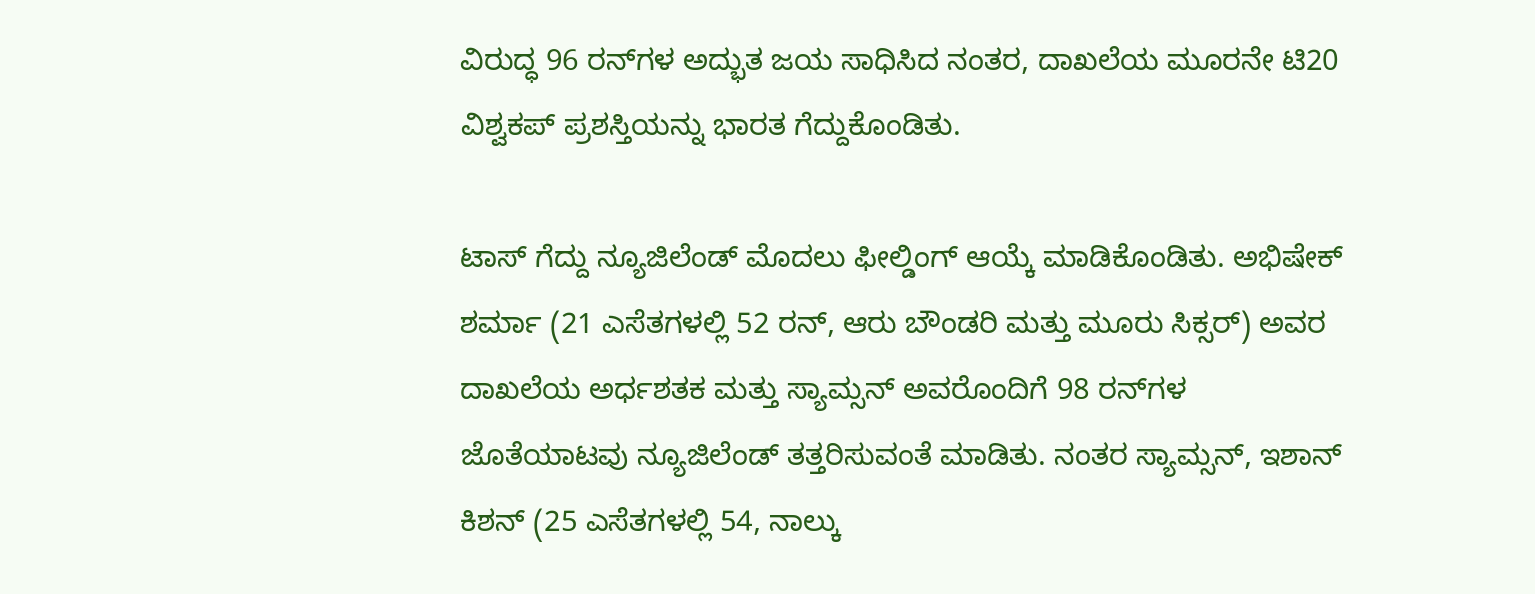ವಿರುದ್ಧ 96 ರನ್‌ಗಳ ಅದ್ಭುತ ಜಯ ಸಾಧಿಸಿದ ನಂತರ, ದಾಖಲೆಯ ಮೂರನೇ ಟಿ20 ವಿಶ್ವಕಪ್ ಪ್ರಶಸ್ತಿಯನ್ನು ಭಾರತ ಗೆದ್ದುಕೊಂಡಿತು.

ಟಾಸ್ ಗೆದ್ದು ನ್ಯೂಜಿಲೆಂಡ್‌ ಮೊದಲು ಫೀಲ್ಡಿಂಗ್ ಆಯ್ಕೆ ಮಾಡಿಕೊಂಡಿತು. ಅಭಿಷೇಕ್ ಶರ್ಮಾ (21 ಎಸೆತಗಳಲ್ಲಿ 52 ರನ್, ಆರು ಬೌಂಡರಿ ಮತ್ತು ಮೂರು ಸಿಕ್ಸರ್‌) ಅವರ ದಾಖಲೆಯ ಅರ್ಧಶತಕ ಮತ್ತು ಸ್ಯಾಮ್ಸನ್ ಅವರೊಂದಿಗೆ 98 ರನ್‌ಗಳ ಜೊತೆಯಾಟವು ನ್ಯೂಜಿಲೆಂಡ್ ತತ್ತರಿಸುವಂತೆ ಮಾಡಿತು. ನಂತರ ಸ್ಯಾಮ್ಸನ್, ಇಶಾನ್ ಕಿಶನ್ (25 ಎಸೆತಗಳಲ್ಲಿ 54, ನಾಲ್ಕು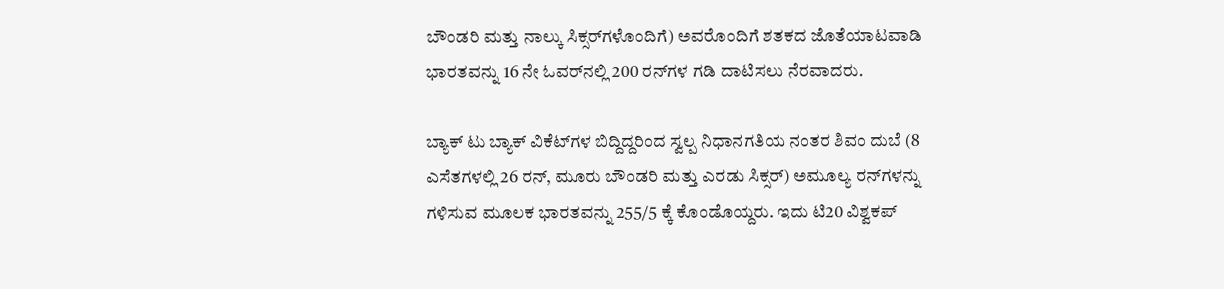ಬೌಂಡರಿ ಮತ್ತು ನಾಲ್ಕು ಸಿಕ್ಸರ್‌ಗಳೊಂದಿಗೆ) ಅವರೊಂದಿಗೆ ಶತಕದ ಜೊತೆಯಾಟವಾಡಿ ಭಾರತವನ್ನು 16 ನೇ ಓವರ್‌ನಲ್ಲಿ 200 ರನ್‌ಗಳ ಗಡಿ ದಾಟಿಸಲು ನೆರವಾದರು.

ಬ್ಯಾಕ್‌ ಟು ಬ್ಯಾಕ್‌ ವಿಕೆಟ್‌ಗಳ ಬಿದ್ದಿದ್ದರಿಂದ ಸ್ವಲ್ಪ ನಿಧಾನಗತಿಯ ನಂತರ ಶಿವಂ ದುಬೆ (8 ಎಸೆತಗಳಲ್ಲಿ 26 ರನ್, ಮೂರು ಬೌಂಡರಿ ಮತ್ತು ಎರಡು ಸಿಕ್ಸರ್‌) ಅಮೂಲ್ಯ ರನ್‌ಗಳನ್ನು ಗಳಿಸುವ ಮೂಲಕ ಭಾರತವನ್ನು 255/5 ಕ್ಕೆ ಕೊಂಡೊಯ್ದರು. ಇದು ಟಿ20 ವಿಶ್ವಕಪ್‌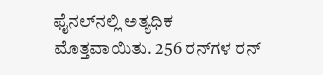ಫೈನಲ್‌ನಲ್ಲಿ ಅತ್ಯಧಿಕ ಮೊತ್ತವಾಯಿತು. 256 ರನ್‌ಗಳ ರನ್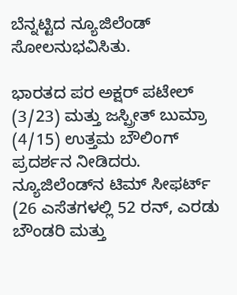ಬೆನ್ನಟ್ಟಿದ ನ್ಯೂಜಿಲೆಂಡ್‌ ಸೋಲನುಭವಿಸಿತು.

ಭಾರತದ ಪರ ಅಕ್ಷರ್ ಪಟೇಲ್ (3/23) ಮತ್ತು ಜಸ್ಪ್ರೀತ್ ಬುಮ್ರಾ (4/15) ಉತ್ತಮ ಬೌಲಿಂಗ್‌ ಪ್ರದರ್ಶನ ನೀಡಿದರು. ನ್ಯೂಜಿಲೆಂಡ್‌ನ ಟಿಮ್ ಸೀಫರ್ಟ್ (26 ಎಸೆತಗಳಲ್ಲಿ 52 ರನ್, ಎರಡು ಬೌಂಡರಿ ಮತ್ತು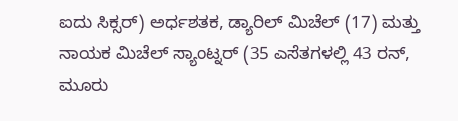ಐದು ಸಿಕ್ಸರ್‌) ಅರ್ಧಶತಕ, ಡ್ಯಾರಿಲ್ ಮಿಚೆಲ್ (17) ಮತ್ತು ನಾಯಕ ಮಿಚೆಲ್ ಸ್ಯಾಂಟ್ನರ್ (35 ಎಸೆತಗಳಲ್ಲಿ 43 ರನ್, ಮೂರು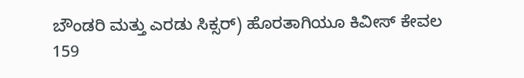ಬೌಂಡರಿ ಮತ್ತು ಎರಡು ಸಿಕ್ಸರ್‌) ಹೊರತಾಗಿಯೂ ಕಿವೀಸ್ ಕೇವಲ 159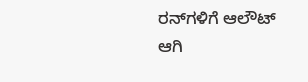ರನ್‌ಗಳಿಗೆ ಆಲೌಟ್ ಆಗಿ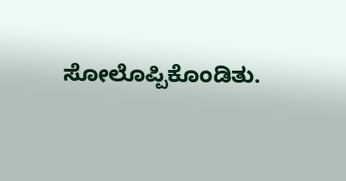ಸೋಲೊಪ್ಪಿಕೊಂಡಿತು.